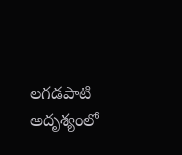లగడపాటి అదృశ్యంలో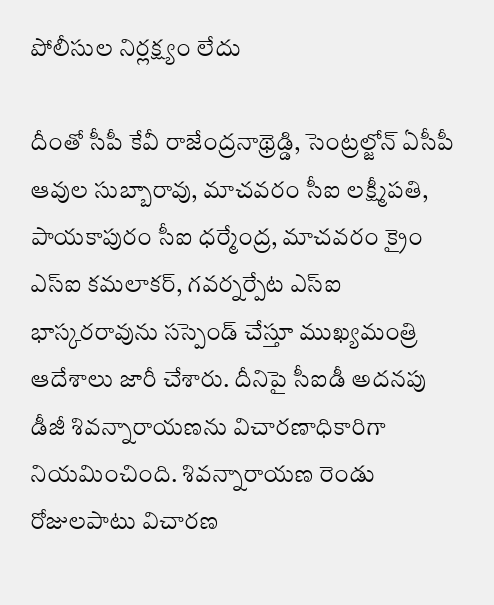పోలీసుల నిర్లక్ష్యం లేదు

దీంతో సీపీ కేవీ రాజేంద్రనాథ్రెడ్డి, సెంట్రల్జోన్ ఏసీపీ ఆవుల సుబ్బారావు, మాచవరం సీఐ లక్ష్మీపతి, పాయకాపురం సీఐ ధర్మేంద్ర, మాచవరం క్రైం ఎస్ఐ కమలాకర్, గవర్నర్పేట ఎస్ఐ భాస్కరరావును సస్పెండ్ చేస్తూ ముఖ్యమంత్రి ఆదేశాలు జారీ చేశారు. దీనిపై సీఐడీ అదనపు డీజీ శివన్నారాయణను విచారణాధికారిగా నియమించింది. శివన్నారాయణ రెండు రోజులపాటు విచారణ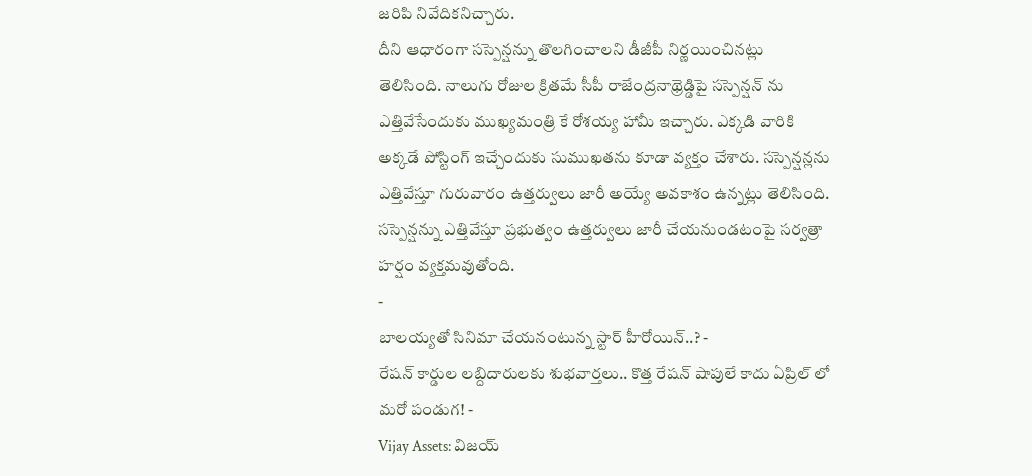జరిపి నివేదికనిచ్చారు.
దీని ఆధారంగా సస్పెన్షన్ను తొలగించాలని డీజీపీ నిర్ణయించినట్లు తెలిసింది. నాలుగు రోజుల క్రితమే సీపీ రాజేంద్రనాథ్రెడ్డిపై సస్పెన్షన్ ను ఎత్తివేసేందుకు ముఖ్యమంత్రి కే రోశయ్య హామీ ఇచ్చారు. ఎక్కడి వారికి అక్కడే పోస్టింగ్ ఇచ్చేందుకు సుముఖతను కూడా వ్యక్తం చేశారు. సస్పెన్షన్లను ఎత్తివేస్తూ గురువారం ఉత్తర్వులు జారీ అయ్యే అవకాశం ఉన్నట్లు తెలిసింది. సస్పెన్షన్ను ఎత్తివేస్తూ ప్రభుత్వం ఉత్తర్వులు జారీ చేయనుండటంపై సర్వత్రా హర్షం వ్యక్తమవుతోంది.
-
బాలయ్యతో సినిమా చేయనంటున్న స్టార్ హీరోయిన్..? -
రేషన్ కార్డుల లబ్దిదారులకు శుభవార్తలు.. కొత్త రేషన్ షాపులే కాదు ఏప్రిల్ లో మరో పండుగ! -
Vijay Assets: విజయ్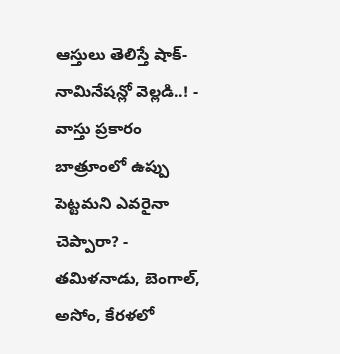ఆస్తులు తెలిస్తే షాక్- నామినేషన్లో వెల్లడి..! -
వాస్తు ప్రకారం బాత్రూంలో ఉప్పు పెట్టమని ఎవరైనా చెప్పారా? -
తమిళనాడు, బెంగాల్, అసోం, కేరళలో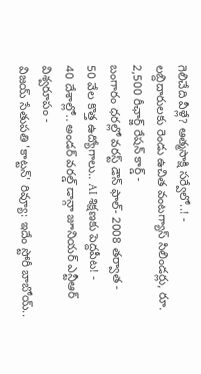గెలిచేది వీళ్లే? ఆత్మసాక్షి సర్వేలో..! -
లబ్దిదారులకు రెండు ఉచిత వంటగ్యాస్ సిలిండర్లు, రూ. 2,500 రీఛార్జ్ రేషన్ కార్డ్ -
బంగారం ధరల్లో వరస్ట్ డౌన్ ఫాల్- 2008 తర్వాత -
50 వేల కొత్త ఉద్యోగాలు.. AI శిక్షణకు పెద్దపీట! -
40 దేశాల్లో.. అండర్ వరల్డ్ డాన్గా జూనియర్ ఎన్టీఆర్ విశ్వరూపం -
విజయ్ సేతుపతి 'కాట్టన్' రివ్యూ: ఇదేం స్టోరీ బాబోయ్..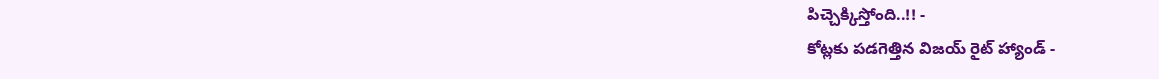పిచ్చెక్కిస్తోంది..!! -
కోట్లకు పడగెత్తిన విజయ్ రైట్ హ్యాండ్ -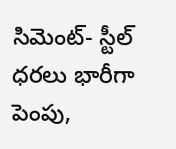సిమెంట్- స్టీల్ ధరలు భారీగా పెంపు,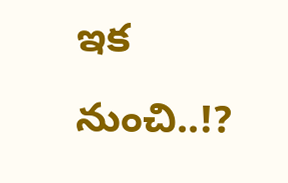ఇక నుంచి..!?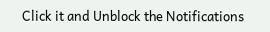Click it and Unblock the Notifications